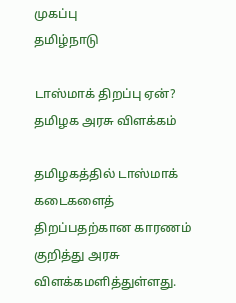முகப்பு
தமிழ்நாடு

டாஸ்மாக் திறப்பு ஏன்? தமிழக அரசு விளக்கம்

தமிழகத்தில் டாஸ்மாக் கடைகளைத் திறப்பதற்கான காரணம் குறித்து அரசு விளக்கமளித்துள்ளது.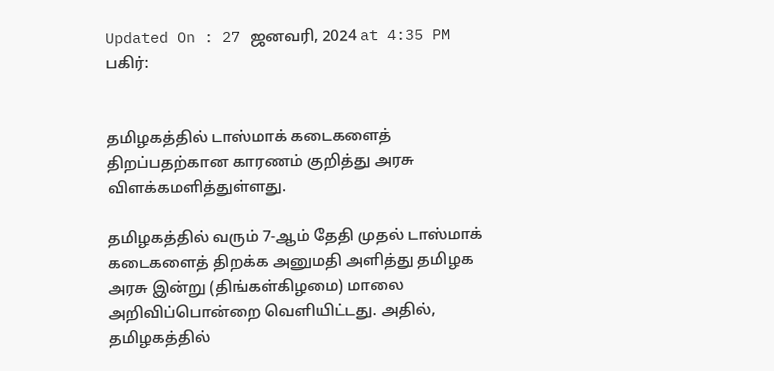Updated On : 27 ஜனவரி, 2024 at 4:35 PM
பகிர்:


தமிழகத்தில் டாஸ்மாக் கடைகளைத் திறப்பதற்கான காரணம் குறித்து அரசு விளக்கமளித்துள்ளது.

தமிழகத்தில் வரும் 7-ஆம் தேதி முதல் டாஸ்மாக் கடைகளைத் திறக்க அனுமதி அளித்து தமிழக அரசு இன்று (திங்கள்கிழமை) மாலை அறிவிப்பொன்றை வெளியிட்டது. அதில், தமிழகத்தில்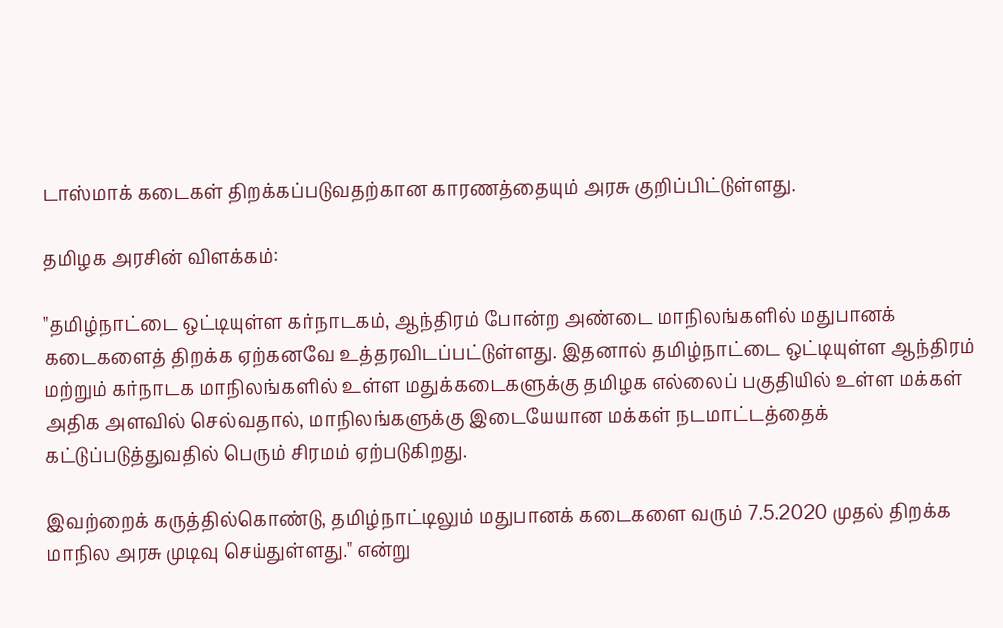டாஸ்மாக் கடைகள் திறக்கப்படுவதற்கான காரணத்தையும் அரசு குறிப்பிட்டுள்ளது.

தமிழக அரசின் விளக்கம்:

"தமிழ்நாட்டை ஒட்டியுள்ள கர்நாடகம், ஆந்திரம் போன்ற அண்டை மாநிலங்களில் மதுபானக் கடைகளைத் திறக்க ஏற்கனவே உத்தரவிடப்பட்டுள்ளது. இதனால் தமிழ்நாட்டை ஒட்டியுள்ள ஆந்திரம் மற்றும் கர்நாடக மாநிலங்களில் உள்ள மதுக்கடைகளுக்கு தமிழக எல்லைப் பகுதியில் உள்ள மக்கள் அதிக அளவில் செல்வதால், மாநிலங்களுக்கு இடையேயான மக்கள் நடமாட்டத்தைக் கட்டுப்படுத்துவதில் பெரும் சிரமம் ஏற்படுகிறது.

இவற்றைக் கருத்தில்கொண்டு, தமிழ்நாட்டிலும் மதுபானக் கடைகளை வரும் 7.5.2020 முதல் திறக்க மாநில அரசு முடிவு செய்துள்ளது." என்று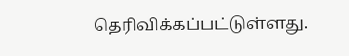தெரிவிக்கப்பட்டுள்ளது.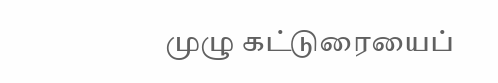முழு கட்டுரையைப்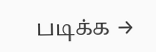படிக்க →